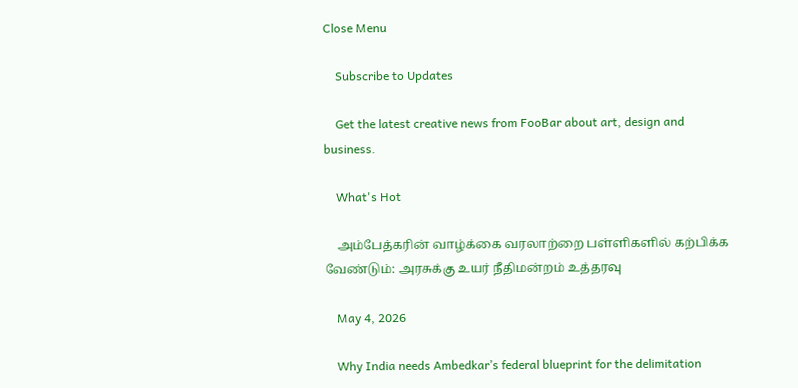Close Menu

    Subscribe to Updates

    Get the latest creative news from FooBar about art, design and business.

    What's Hot

    அம்பேத்கரின் வாழ்க்கை வரலாற்றை பள்ளிகளில் கற்பிக்க வேண்டும்: அரசுக்கு உயர் நீதிமன்றம் உத்தரவு

    May 4, 2026

    Why India needs Ambedkar’s federal blueprint for the delimitation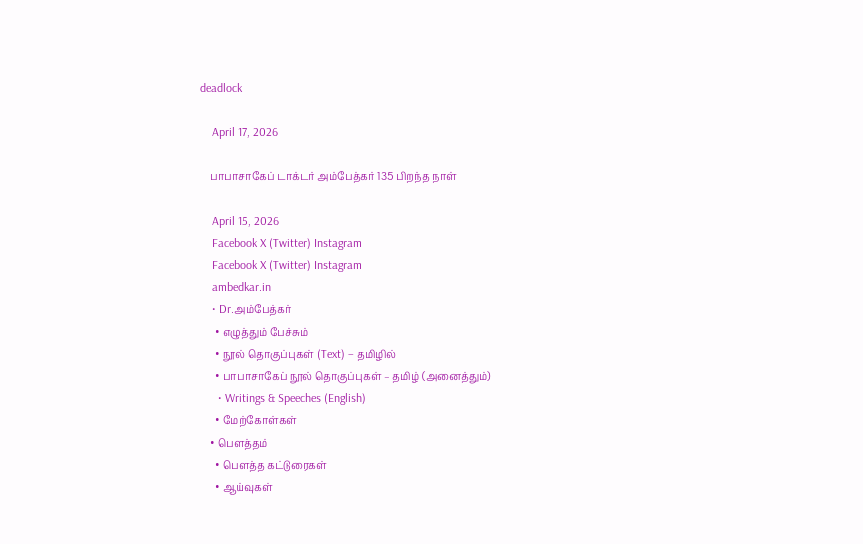deadlock

    April 17, 2026

    பாபாசாகேப் டாக்டர் அம்பேத்கர் 135 பிறந்த நாள்

    April 15, 2026
    Facebook X (Twitter) Instagram
    Facebook X (Twitter) Instagram
    ambedkar.in
    • Dr.அம்பேத்கர்
      • எழுத்தும் பேச்சும்
      • நூல் தொகுப்புகள் (Text) – தமிழில்
      • பாபாசாகேப் நூல் தொகுப்புகள் – தமிழ் (அனைத்தும்)
      • Writings & Speeches (English)
      • மேற்கோள்கள்
    • பௌத்தம்
      • பௌத்த கட்டுரைகள்
      • ஆய்வுகள்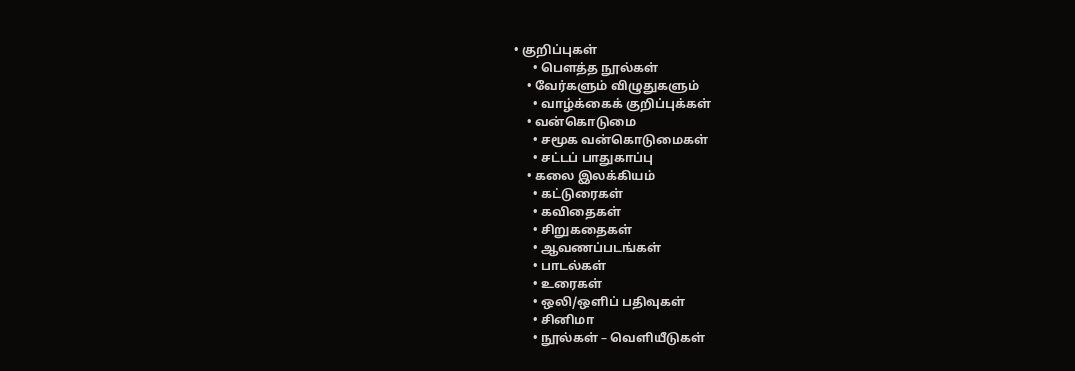• குறிப்புகள்
      • பௌத்த நூல்கள்
    • வேர்களும் விழுதுகளும்
      • வாழ்க்கைக் குறிப்புக்கள்
    • வன்கொடுமை
      • சமூக வன்கொடுமைகள்
      • சட்டப் பாதுகாப்பு
    • கலை இலக்கியம்
      • கட்டுரைகள்
      • கவிதைகள்
      • சிறுகதைகள்
      • ஆவணப்படங்கள்
      • பாடல்கள்
      • உரைகள்
      • ஒலி/ஒளிப் பதிவுகள்
      • சினிமா
      • நூல்கள் – வெளியீடுகள்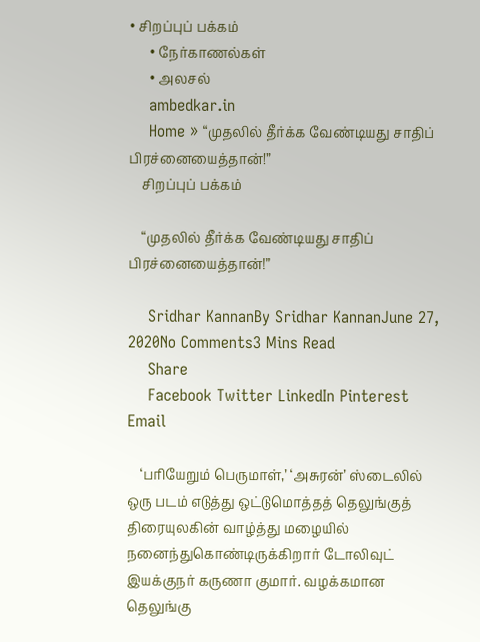• சிறப்புப் பக்கம்
      • நேர்காணல்கள்
      • அலசல்
    ambedkar.in
    Home » “முதலில் தீர்க்க வேண்டியது சாதிப் பிரச்னையைத்தான்!”
    சிறப்புப் பக்கம்

    “முதலில் தீர்க்க வேண்டியது சாதிப் பிரச்னையைத்தான்!”

    Sridhar KannanBy Sridhar KannanJune 27, 2020No Comments3 Mins Read
    Share
    Facebook Twitter LinkedIn Pinterest Email

    ‘பரியேறும் பெருமாள்,’ ‘அசுரன்’ ஸ்டைலில் ஒரு படம் எடுத்து ஒட்டுமொத்தத் தெலுங்குத் திரையுலகின் வாழ்த்து மழையில் நனைந்துகொண்டிருக்கிறார் டோலிவுட் இயக்குநர் கருணா குமார். வழக்கமான தெலுங்கு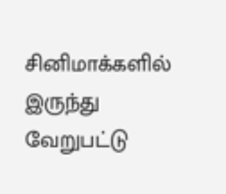சினிமாக்களில் இருந்து வேறுபட்டு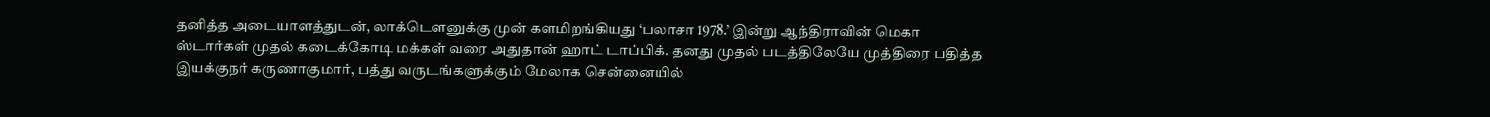தனித்த அடையாளத்துடன், லாக்டெளனுக்கு முன் களமிறங்கியது ‘பலாசா 1978.’ இன்று ஆந்திராவின் மெகா ஸ்டார்கள் முதல் கடைக்கோடி மக்கள் வரை அதுதான் ஹாட் டாப்பிக். தனது முதல் படத்திலேயே முத்திரை பதித்த இயக்குநர் கருணாகுமார், பத்து வருடங்களுக்கும் மேலாக சென்னையில்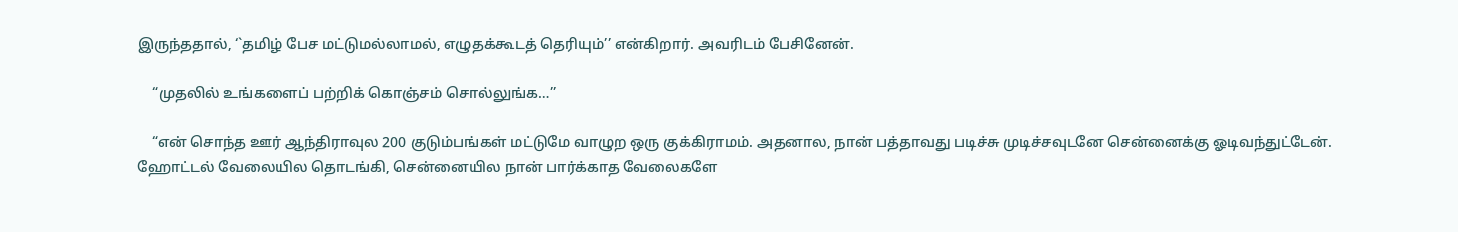இருந்ததால், ‘`தமிழ் பேச மட்டுமல்லாமல், எழுதக்கூடத் தெரியும்’’ என்கிறார். அவரிடம் பேசினேன்.

    “முதலில் உங்களைப் பற்றிக் கொஞ்சம் சொல்லுங்க…’’

    “என் சொந்த ஊர் ஆந்திராவுல 200 குடும்பங்கள் மட்டுமே வாழுற ஒரு குக்கிராமம். அதனால, நான் பத்தாவது படிச்சு முடிச்சவுடனே சென்னைக்கு ஓடிவந்துட்டேன். ஹோட்டல் வேலையில தொடங்கி, சென்னையில நான் பார்க்காத வேலைகளே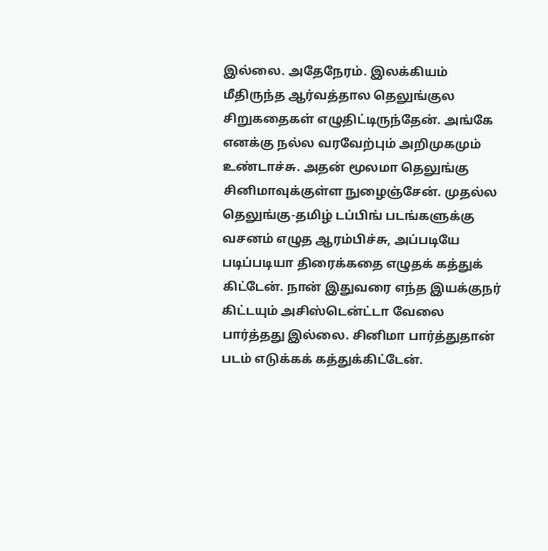இல்லை. அதேநேரம். இலக்கியம் மீதிருந்த ஆர்வத்தால தெலுங்குல சிறுகதைகள் எழுதிட்டிருந்தேன். அங்கே எனக்கு நல்ல வரவேற்பும் அறிமுகமும் உண்டாச்சு. அதன் மூலமா தெலுங்கு சினிமாவுக்குள்ள நுழைஞ்சேன். முதல்ல தெலுங்கு-தமிழ் டப்பிங் படங்களுக்கு வசனம் எழுத ஆரம்பிச்சு, அப்படியே படிப்படியா திரைக்கதை எழுதக் கத்துக் கிட்டேன். நான் இதுவரை எந்த இயக்குநர் கிட்டயும் அசிஸ்டென்ட்டா வேலை பார்த்தது இல்லை. சினிமா பார்த்துதான் படம் எடுக்கக் கத்துக்கிட்டேன்.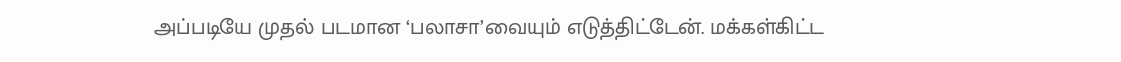அப்படியே முதல் படமான ‘பலாசா’வையும் எடுத்திட்டேன். மக்கள்கிட்ட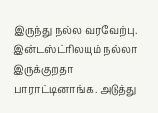இருந்து நல்ல வரவேற்பு. இன்டஸ்ட்ரிலயும் நல்லா இருக்குறதா பாராட்டினாங்க. அடுத்து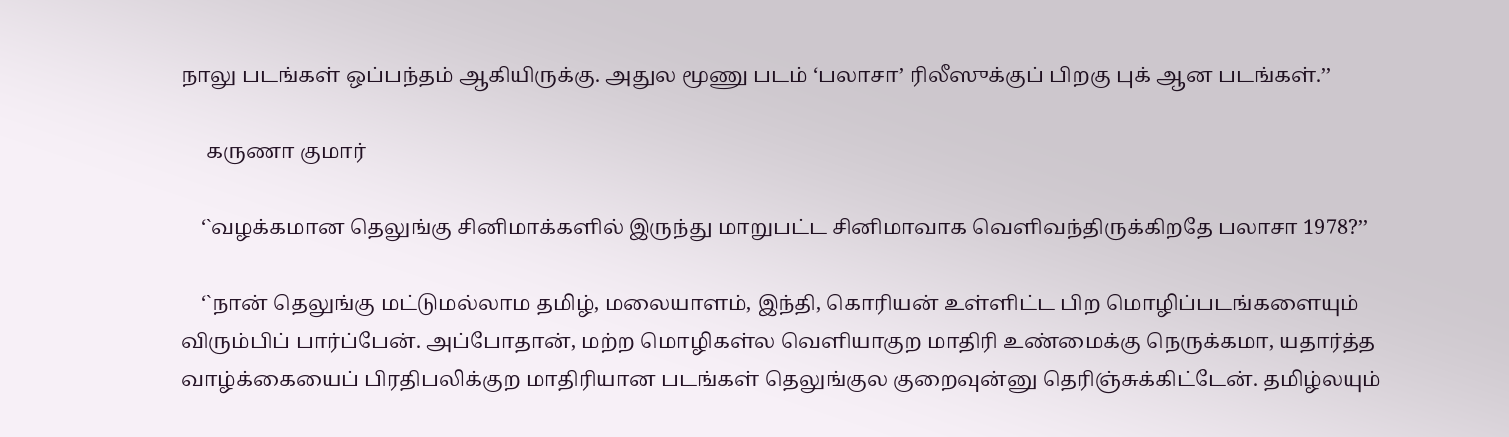நாலு படங்கள் ஒப்பந்தம் ஆகியிருக்கு. அதுல மூணு படம் ‘பலாசா’ ரிலீஸுக்குப் பிறகு புக் ஆன படங்கள்.’’

     கருணா குமார்

    ‘`வழக்கமான தெலுங்கு சினிமாக்களில் இருந்து மாறுபட்ட சினிமாவாக வெளிவந்திருக்கிறதே பலாசா 1978?’’

    ‘`நான் தெலுங்கு மட்டுமல்லாம தமிழ், மலையாளம், இந்தி, கொரியன் உள்ளிட்ட பிற மொழிப்படங்களையும் விரும்பிப் பார்ப்பேன். அப்போதான், மற்ற மொழிகள்ல வெளியாகுற மாதிரி உண்மைக்கு நெருக்கமா, யதார்த்த வாழ்க்கையைப் பிரதிபலிக்குற மாதிரியான படங்கள் தெலுங்குல குறைவுன்னு தெரிஞ்சுக்கிட்டேன். தமிழ்லயும்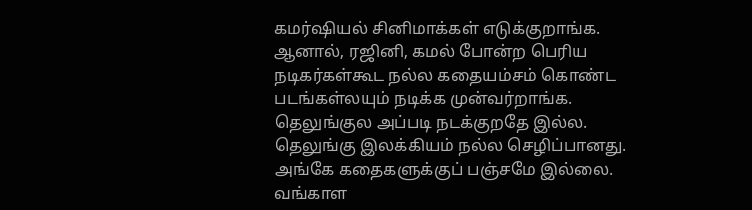கமர்ஷியல் சினிமாக்கள் எடுக்குறாங்க. ஆனால், ரஜினி, கமல் போன்ற பெரிய நடிகர்கள்கூட நல்ல கதையம்சம் கொண்ட படங்கள்லயும் நடிக்க முன்வர்றாங்க. தெலுங்குல அப்படி நடக்குறதே இல்ல. தெலுங்கு இலக்கியம் நல்ல செழிப்பானது. அங்கே கதைகளுக்குப் பஞ்சமே இல்லை. வங்காள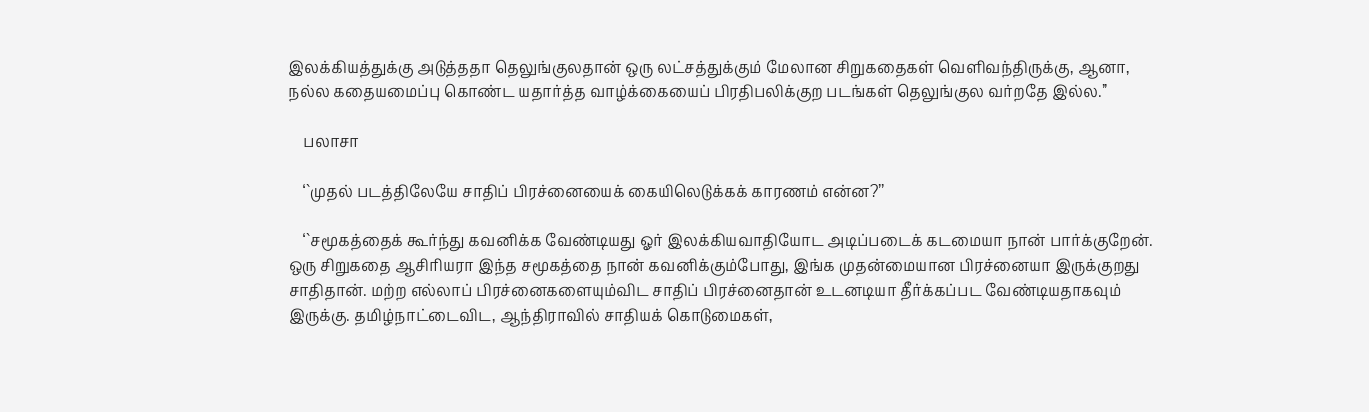இலக்கியத்துக்கு அடுத்ததா தெலுங்குலதான் ஒரு லட்சத்துக்கும் மேலான சிறுகதைகள் வெளிவந்திருக்கு, ஆனா, நல்ல கதையமைப்பு கொண்ட யதார்த்த வாழ்க்கையைப் பிரதிபலிக்குற படங்கள் தெலுங்குல வர்றதே இல்ல.’’

    பலாசா

    ‘`முதல் படத்திலேயே சாதிப் பிரச்னையைக் கையிலெடுக்கக் காரணம் என்ன?’’

    ‘`சமூகத்தைக் கூர்ந்து கவனிக்க வேண்டியது ஓர் இலக்கியவாதியோட அடிப்படைக் கடமையா நான் பார்க்குறேன். ஒரு சிறுகதை ஆசிரியரா இந்த சமூகத்தை நான் கவனிக்கும்போது, இங்க முதன்மையான பிரச்னையா இருக்குறது சாதிதான். மற்ற எல்லாப் பிரச்னைகளையும்விட சாதிப் பிரச்னைதான் உடனடியா தீர்க்கப்பட வேண்டியதாகவும் இருக்கு. தமிழ்நாட்டைவிட, ஆந்திராவில் சாதியக் கொடுமைகள்,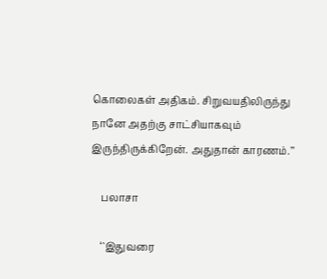கொலைகள் அதிகம். சிறுவயதிலிருந்து நானே அதற்கு சாட்சியாகவும் இருந்திருக்கிறேன். அதுதான் காரணம்.’’

    பலாசா

    ‘`இதுவரை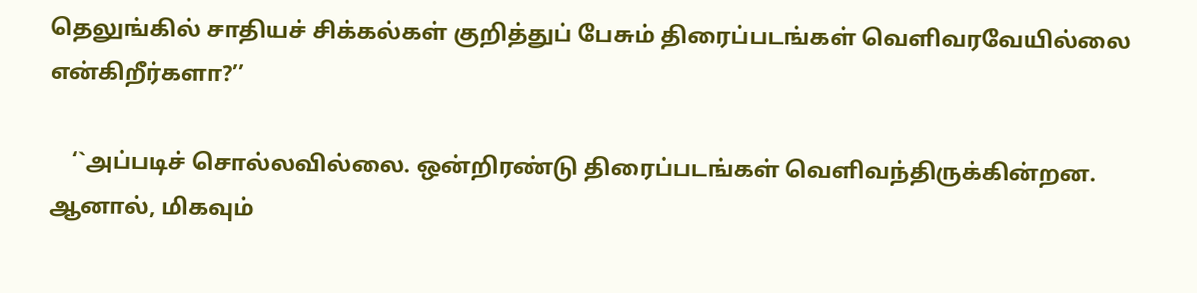தெலுங்கில் சாதியச் சிக்கல்கள் குறித்துப் பேசும் திரைப்படங்கள் வெளிவரவேயில்லை என்கிறீர்களா?’’

    ‘`அப்படிச் சொல்லவில்லை. ஒன்றிரண்டு திரைப்படங்கள் வெளிவந்திருக்கின்றன. ஆனால், மிகவும்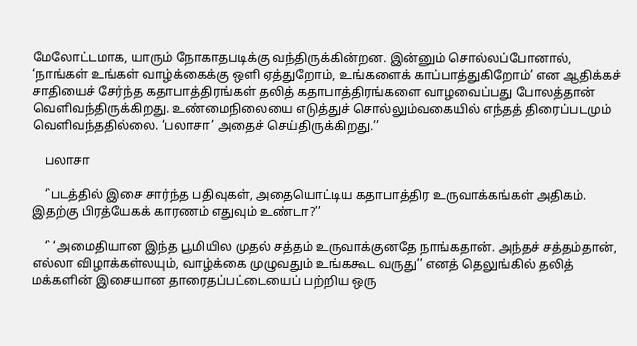மேலோட்டமாக, யாரும் நோகாதபடிக்கு வந்திருக்கின்றன. இன்னும் சொல்லப்போனால், ‘நாங்கள் உங்கள் வாழ்க்கைக்கு ஒளி ஏத்துறோம், உங்களைக் காப்பாத்துகிறோம்’ என ஆதிக்கச் சாதியைச் சேர்ந்த கதாபாத்திரங்கள் தலித் கதாபாத்திரங்களை வாழவைப்பது போலத்தான் வெளிவந்திருக்கிறது. உண்மைநிலையை எடுத்துச் சொல்லும்வகையில் எந்தத் திரைப்படமும் வெளிவந்ததில்லை. ‘பலாசா’ அதைச் செய்திருக்கிறது.’’

    பலாசா

    ‘`படத்தில் இசை சார்ந்த பதிவுகள், அதையொட்டிய கதாபாத்திர உருவாக்கங்கள் அதிகம். இதற்கு பிரத்யேகக் காரணம் எதுவும் உண்டா?’’

    ‘` ‘அமைதியான இந்த பூமியில முதல் சத்தம் உருவாக்குனதே நாங்கதான். அந்தச் சத்தம்தான், எல்லா விழாக்கள்லயும், வாழ்க்கை முழுவதும் உங்ககூட வருது’’ எனத் தெலுங்கில் தலித் மக்களின் இசையான தாரைதப்பட்டையைப் பற்றிய ஒரு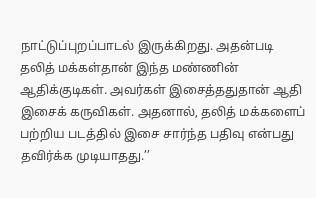நாட்டுப்புறப்பாடல் இருக்கிறது. அதன்படி தலித் மக்கள்தான் இந்த மண்ணின் ஆதிக்குடிகள். அவர்கள் இசைத்ததுதான் ஆதி இசைக் கருவிகள். அதனால், தலித் மக்களைப் பற்றிய படத்தில் இசை சார்ந்த பதிவு என்பது தவிர்க்க முடியாதது.’’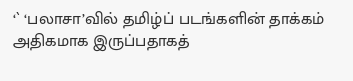‘` ‘பலாசா’வில் தமிழ்ப் படங்களின் தாக்கம் அதிகமாக இருப்பதாகத்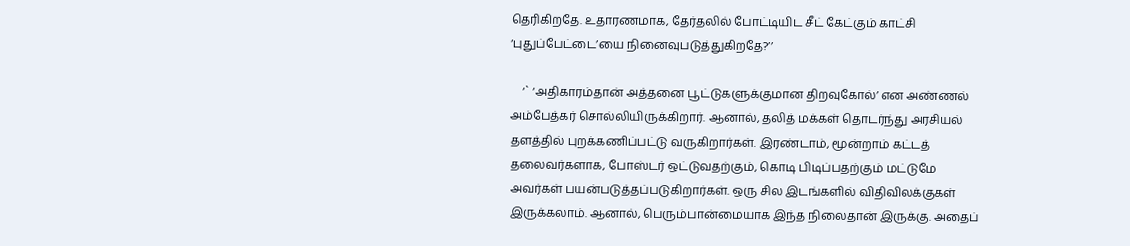தெரிகிறதே. உதாரணமாக, தேர்தலில் போட்டியிட சீட் கேட்கும் காட்சி ‘புதுப்பேட்டை’யை நினைவுபடுத்துகிறதே?’’

    ‘` ‘அதிகாரம்தான் அத்தனை பூட்டுகளுக்குமான திறவுகோல்’ என அண்ணல் அம்பேத்கர் சொல்லியிருக்கிறார். ஆனால், தலித் மக்கள் தொடர்ந்து அரசியல் தளத்தில் புறக்கணிப்பட்டு வருகிறார்கள். இரண்டாம், மூன்றாம் கட்டத் தலைவர்களாக, போஸ்டர் ஒட்டுவதற்கும், கொடி பிடிப்பதற்கும் மட்டுமே அவர்கள் பயன்படுத்தப்படுகிறார்கள். ஒரு சில இடங்களில் விதிவிலக்குகள் இருக்கலாம். ஆனால், பெரும்பான்மையாக இந்த நிலைதான் இருக்கு. அதைப்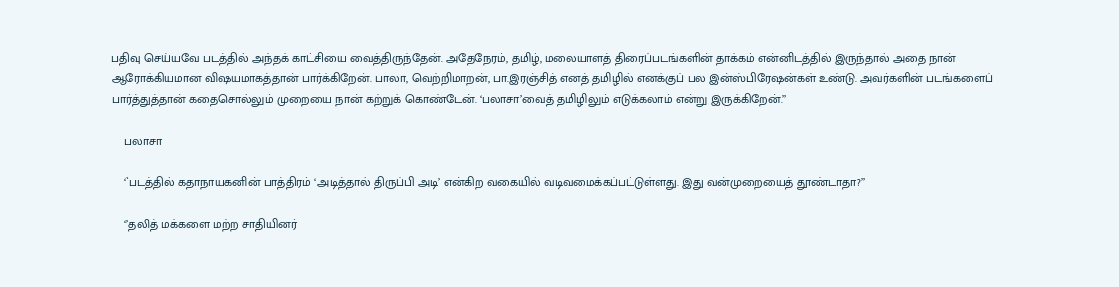பதிவு செய்யவே படத்தில் அந்தக் காட்சியை வைத்திருந்தேன். அதேநேரம், தமிழ், மலையாளத் திரைப்படங்களின் தாக்கம் என்னிடத்தில் இருந்தால் அதை நான் ஆரோக்கியமான விஷயமாகத்தான் பார்க்கிறேன். பாலா, வெற்றிமாறன், பா.இரஞ்சித் எனத் தமிழில் எனக்குப் பல இன்ஸ்பிரேஷன்கள் உண்டு. அவர்களின் படங்களைப் பார்த்துத்தான் கதைசொல்லும் முறையை நான் கற்றுக் கொண்டேன். ‘பலாசா’வைத் தமிழிலும் எடுக்கலாம் என்று இருக்கிறேன்.’’

    பலாசா

    ‘`படத்தில் கதாநாயகனின் பாத்திரம் ‘அடித்தால் திருப்பி அடி’ என்கிற வகையில் வடிவமைக்கப்பட்டுள்ளது. இது வன்முறையைத் தூண்டாதா?’’

    ‘’தலித் மக்களை மற்ற சாதியினர்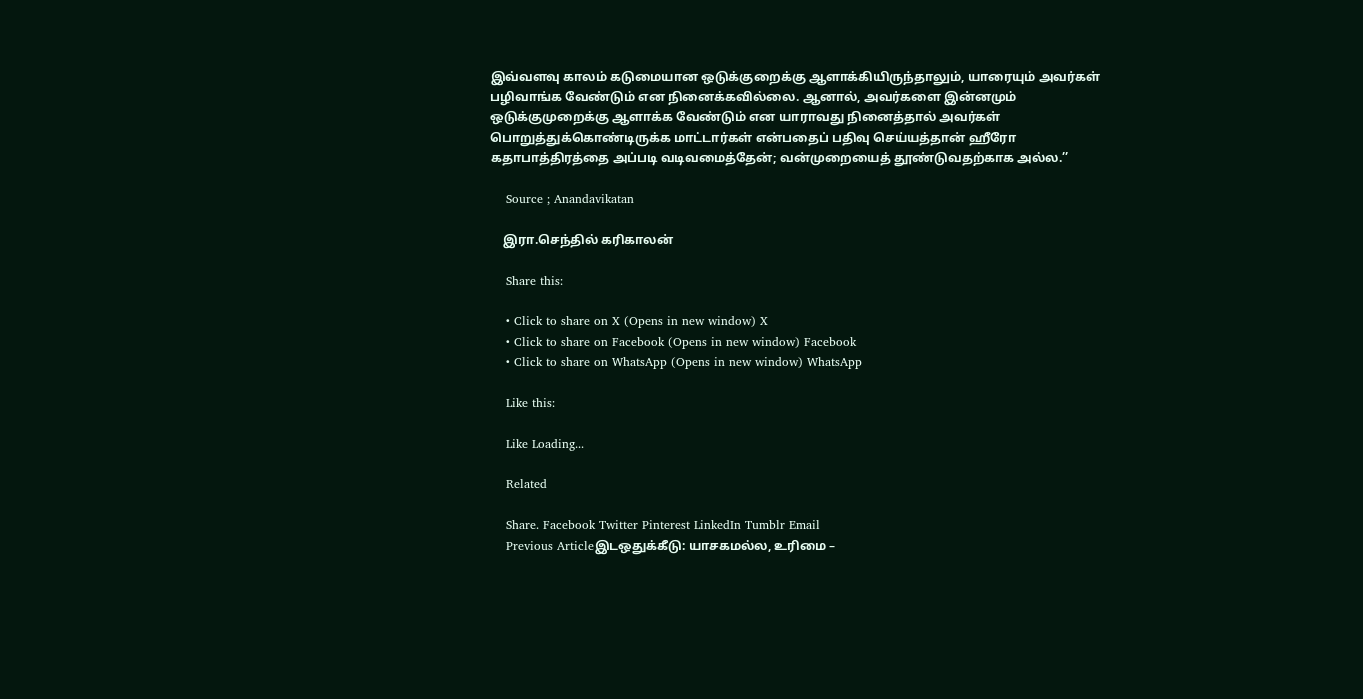இவ்வளவு காலம் கடுமையான ஒடுக்குறைக்கு ஆளாக்கியிருந்தாலும், யாரையும் அவர்கள் பழிவாங்க வேண்டும் என நினைக்கவில்லை. ஆனால், அவர்களை இன்னமும் ஒடுக்குமுறைக்கு ஆளாக்க வேண்டும் என யாராவது நினைத்தால் அவர்கள் பொறுத்துக்கொண்டிருக்க மாட்டார்கள் என்பதைப் பதிவு செய்யத்தான் ஹீரோ கதாபாத்திரத்தை அப்படி வடிவமைத்தேன்; வன்முறையைத் தூண்டுவதற்காக அல்ல.’’

    Source ; Anandavikatan

    இரா.செந்தில் கரிகாலன்

    Share this:

    • Click to share on X (Opens in new window) X
    • Click to share on Facebook (Opens in new window) Facebook
    • Click to share on WhatsApp (Opens in new window) WhatsApp

    Like this:

    Like Loading...

    Related

    Share. Facebook Twitter Pinterest LinkedIn Tumblr Email
    Previous Articleஇடஒதுக்கீடு: யாசகமல்ல, உரிமை –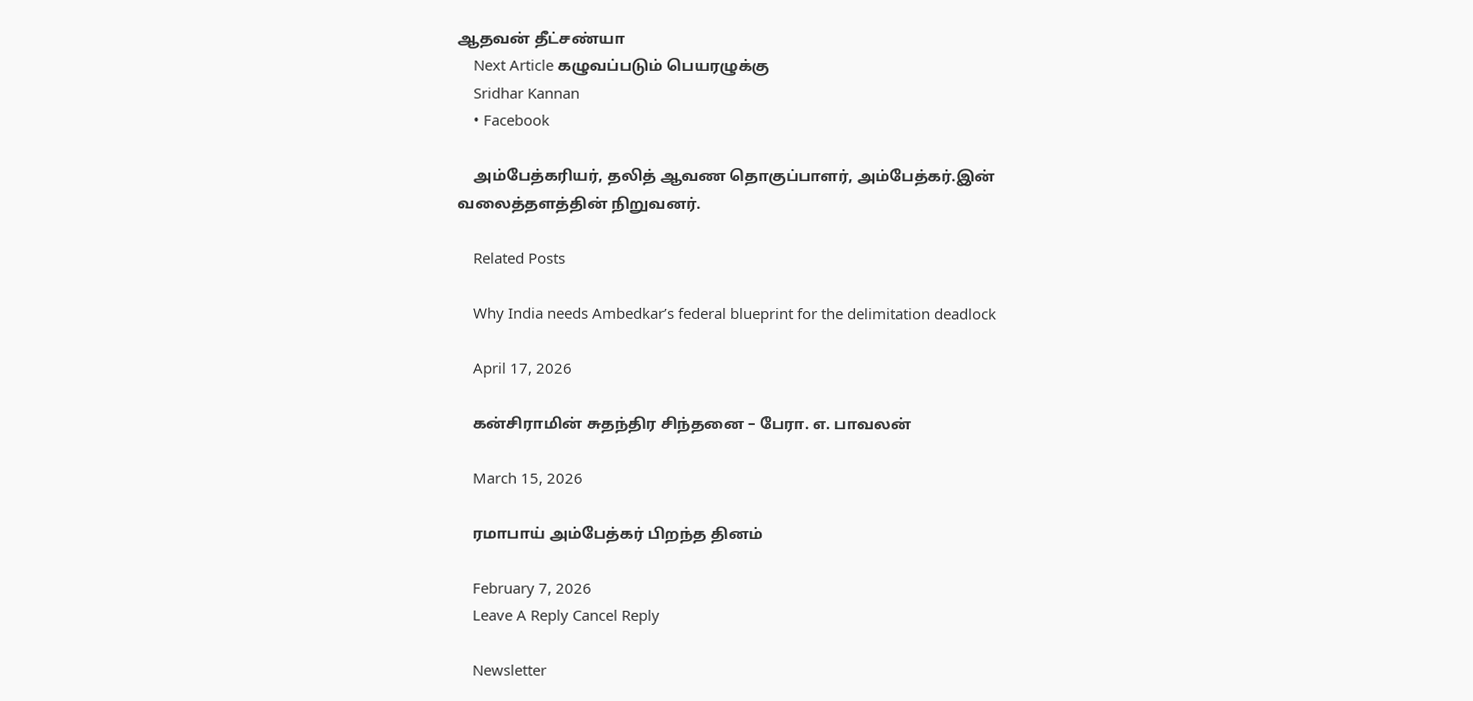ஆதவன் தீட்சண்யா
    Next Article கழுவப்படும் பெயரழுக்கு
    Sridhar Kannan
    • Facebook

    அம்பேத்கரியர், தலித் ஆவண தொகுப்பாளர், அம்பேத்கர்.இன் வலைத்தளத்தின் நிறுவனர்.

    Related Posts

    Why India needs Ambedkar’s federal blueprint for the delimitation deadlock

    April 17, 2026

    கன்சிராமின் சுதந்திர சிந்தனை – பேரா. எ. பாவலன்

    March 15, 2026

    ரமாபாய் அம்பேத்கர் பிறந்த தினம்

    February 7, 2026
    Leave A Reply Cancel Reply

    Newsletter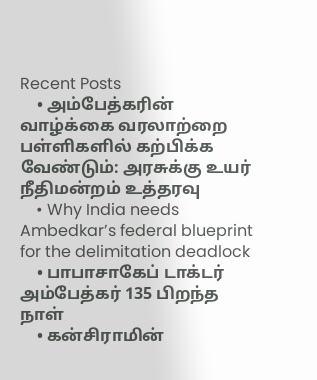Recent Posts
    • அம்பேத்கரின் வாழ்க்கை வரலாற்றை பள்ளிகளில் கற்பிக்க வேண்டும்: அரசுக்கு உயர் நீதிமன்றம் உத்தரவு
    • Why India needs Ambedkar’s federal blueprint for the delimitation deadlock
    • பாபாசாகேப் டாக்டர் அம்பேத்கர் 135 பிறந்த நாள்
    • கன்சிராமின்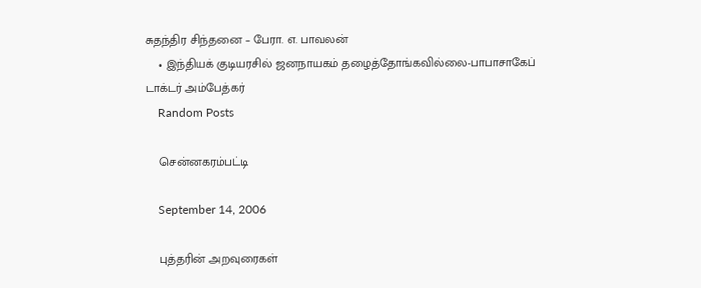சுதந்திர சிந்தனை – பேரா. எ. பாவலன்
    • இந்தியக் குடியரசில் ஜனநாயகம் தழைத்தோங்கவில்லை-பாபாசாகேப் டாக்டர் அம்பேத்கர்
    Random Posts

    சென்னகரம்பட்டி

    September 14, 2006

    புத்தரின் அறவுரைகள்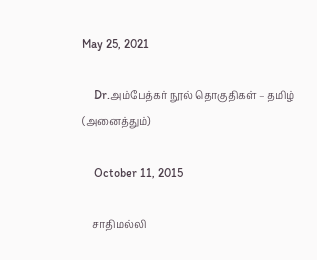May 25, 2021

    Dr.அம்பேத்கர் நூல் தொகுதிகள் – தமிழ் (அனைத்தும்)

    October 11, 2015

    சாதிமல்லி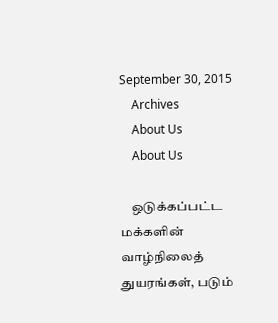September 30, 2015
    Archives
    About Us
    About Us

    ஒடுக்கப்பட்ட மக்களின் வாழ்நிலைத் துயரங்கள், படும்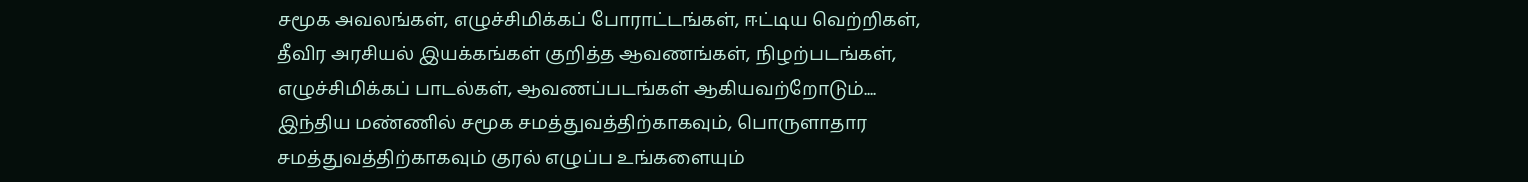சமூக அவலங்கள், எழுச்சிமிக்கப் போராட்டங்கள், ஈட்டிய வெற்றிகள், தீவிர அரசியல் இயக்கங்கள் குறித்த ஆவணங்கள், நிழற்படங்கள், எழுச்சிமிக்கப் பாடல்கள், ஆவணப்படங்கள் ஆகியவற்றோடும்.... இந்திய மண்ணில் சமூக சமத்துவத்திற்காகவும், பொருளாதார சமத்துவத்திற்காகவும் குரல் எழுப்ப உங்களையும்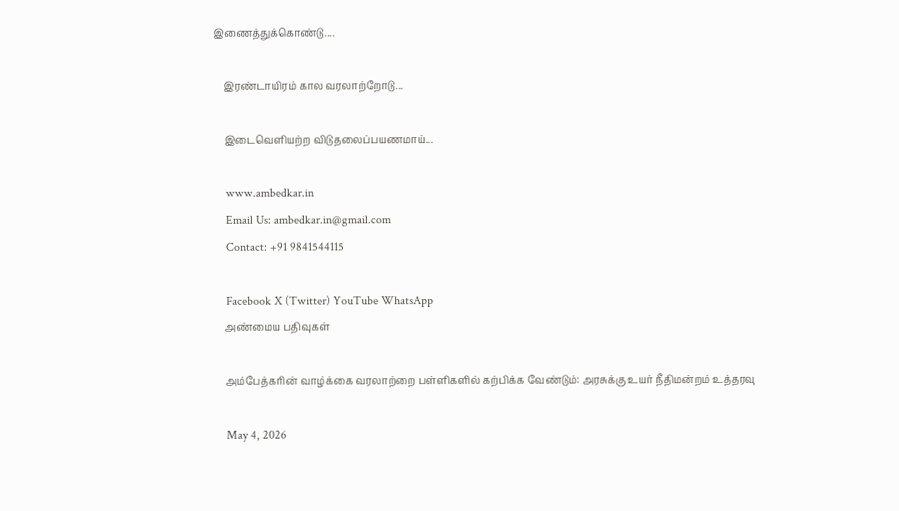இணைத்துக்கொண்டு....

    இரண்டாயிரம் கால வரலாற்றோடு...

    இடைவெளியற்ற விடுதலைப்பயணமாய்...

    www.ambedkar.in
    Email Us: ambedkar.in@gmail.com
    Contact: +91 9841544115

    Facebook X (Twitter) YouTube WhatsApp
    அண்மைய பதிவுகள்

    அம்பேத்கரின் வாழ்க்கை வரலாற்றை பள்ளிகளில் கற்பிக்க வேண்டும்: அரசுக்கு உயர் நீதிமன்றம் உத்தரவு

    May 4, 2026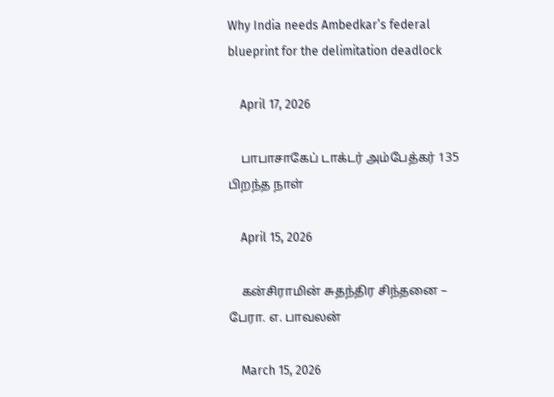Why India needs Ambedkar’s federal blueprint for the delimitation deadlock

    April 17, 2026

    பாபாசாகேப் டாக்டர் அம்பேத்கர் 135 பிறந்த நாள்

    April 15, 2026

    கன்சிராமின் சுதந்திர சிந்தனை – பேரா. எ. பாவலன்

    March 15, 2026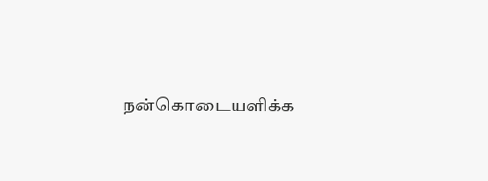நன்கொடையளிக்க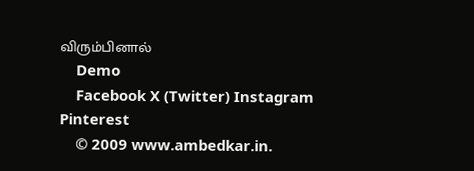விரும்பினால்
    Demo
    Facebook X (Twitter) Instagram Pinterest
    © 2009 www.ambedkar.in.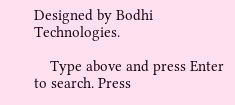Designed by Bodhi Technologies.

    Type above and press Enter to search. Press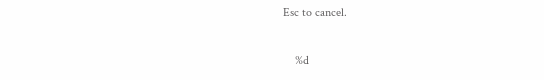Esc to cancel.

    %d